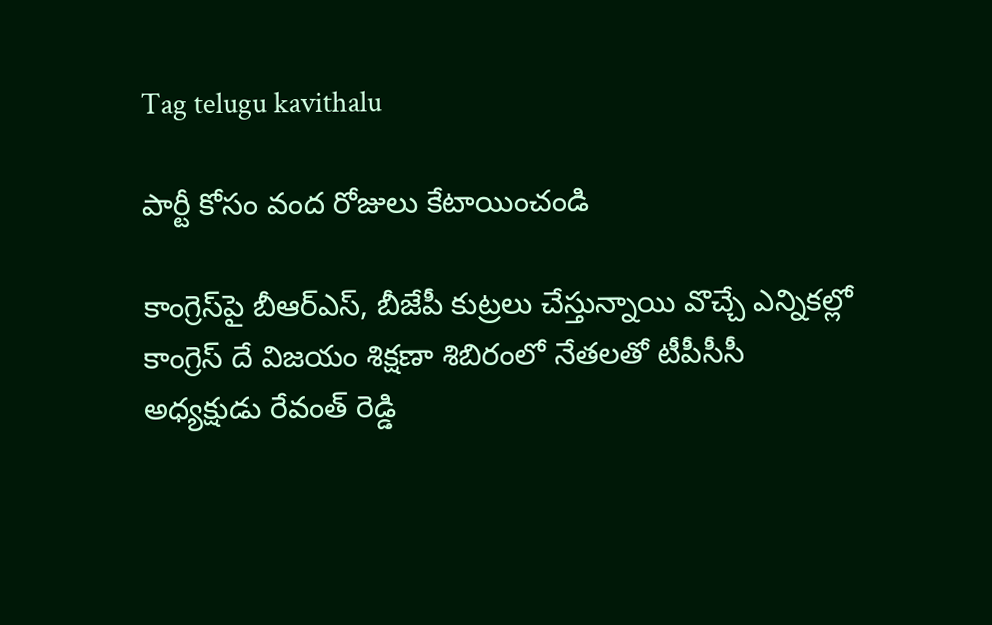Tag telugu kavithalu

పార్టీ కోసం వంద రోజులు కేటాయించండి

కాంగ్రెస్‌పై బీఆర్‌ఎస్‌, బీజేపీ కుట్రలు చేస్తున్నాయి వొచ్చే ఎన్నికల్లో కాంగ్రెస్‌ ‌దే విజయం శిక్షణా శిబిరంలో నేతలతో టీపీసీసీ అధ్యక్షుడు రేవంత్‌ ‌రెడ్డి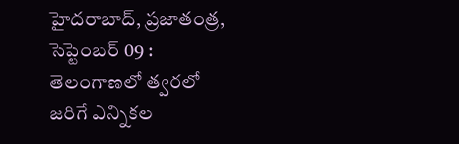హైదరాబాద్‌, ప్రజాతంత్ర, సెప్టెంబర్‌ 09 : తెలంగాణలో త్వరలో జరిగే ఎన్నికల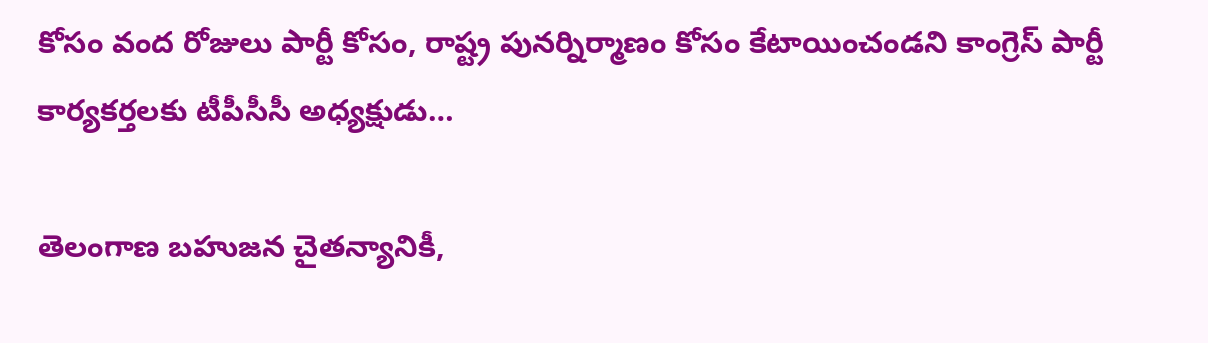కోసం వంద రోజులు పార్టీ కోసం, రాష్ట్ర పునర్నిర్మాణం కోసం కేటాయించండని కాంగ్రెస్‌ ‌పార్టీ కార్యకర్తలకు టీపీసీసీ అధ్యక్షుడు…

తెలంగాణ బహుజన చైతన్యానికీ,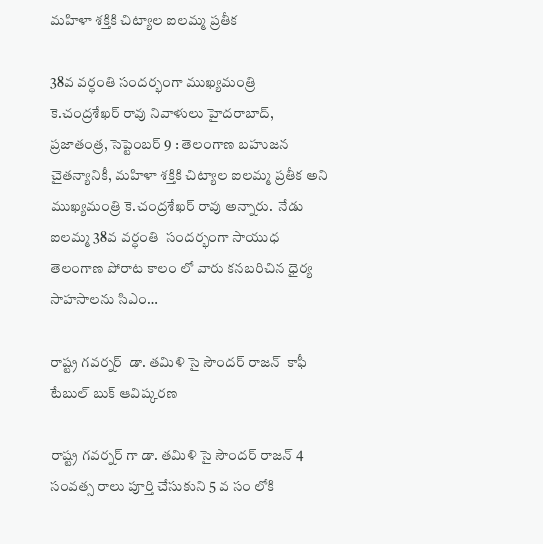మహిళా శక్తికి చిట్యాల ఐలమ్మ ప్రతీక

38వ వర్ధంతి సందర్భంగా ముఖ్యమంత్రి కె.చంద్రశేఖర్‌ ‌రావు నివాళులు హైదరాబాద్‌, ప్రజాతంత్ర, సెప్టెంబర్‌ 9 : తెలంగాణ బహుజన చైతన్యానికీ, మహిళా శక్తికి చిట్యాల ఐలమ్మ ప్రతీక అని ముఖ్యమంత్రి కె.చంద్రశేఖర్‌ ‌రావు అన్నారు.  నేడు  ఐలమ్మ 38వ వర్ధంతి  సందర్భంగా సాయుధ తెలంగాణ పోరాట కాలం లో వారు కనబరిచిన ధైర్య సాహసాలను సిఎం…

రాష్ట్ర గవర్నర్  డా. తమిళి సై సౌందర్ రాజన్  కాఫీ టేబుల్ బుక్ ఆవిష్కరణ

రాష్ట్ర గవర్నర్ గా డా. తమిళి సై సౌందర్ రాజన్ 4 సంవత్స రాలు పూర్తి చేసుకుని 5 వ సం లోకి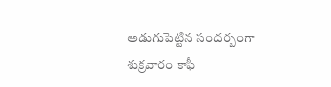అడుగుపెట్టిన సందర్బంగా శుక్రవారం కాఫీ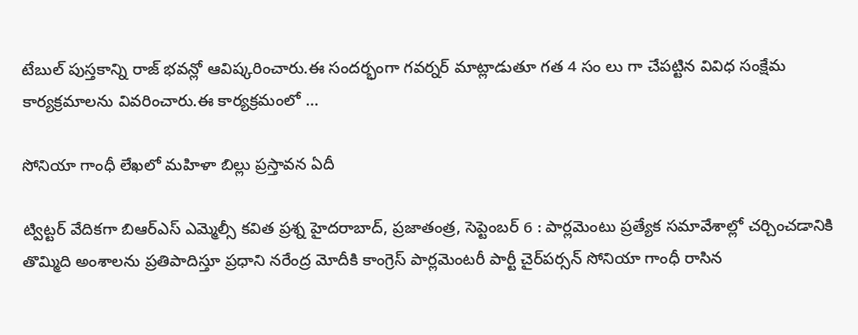టేబుల్ పుస్తకాన్ని రాజ్ భవన్లో ఆవిష్కరించారు.ఈ సందర్భంగా గవర్నర్ మాట్లాడుతూ గత 4 సం లు గా చేపట్టిన వివిధ సంక్షేమ కార్యక్రమాలను వివరించారు.ఈ కార్యక్రమంలో …

సోనియా గాంధీ లేఖలో మహిళా బిల్లు ప్రస్తావన ఏదీ

ట్విట్టర్‌ ‌వేదికగా బిఆర్‌ఎస్‌ ఎమ్మెల్సీ కవిత ప్రశ్న హైదరాబాద్‌, ప్రజాతంత్ర, సెప్టెంబర్‌ 6 : పార్లమెంటు ప్రత్యేక సమావేశాల్లో చర్చించడానికి తొమ్మిది అంశాలను ప్రతిపాదిస్తూ ప్రధాని నరేంద్ర మోదీకి కాంగ్రెస్‌ ‌పార్లమెంటరీ పార్టీ చైర్‌పర్సన్‌ ‌సోనియా గాంధీ రాసిన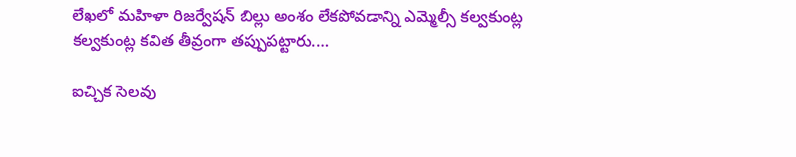లేఖలో మహిళా రిజర్వేషన్‌ ‌బిల్లు అంశం లేకపోవడాన్ని ఎమ్మెల్సీ కల్వకుంట్ల కల్వకుంట్ల కవిత తీవ్రంగా తప్పుపట్టారు.…

ఐచ్చిక సెలవు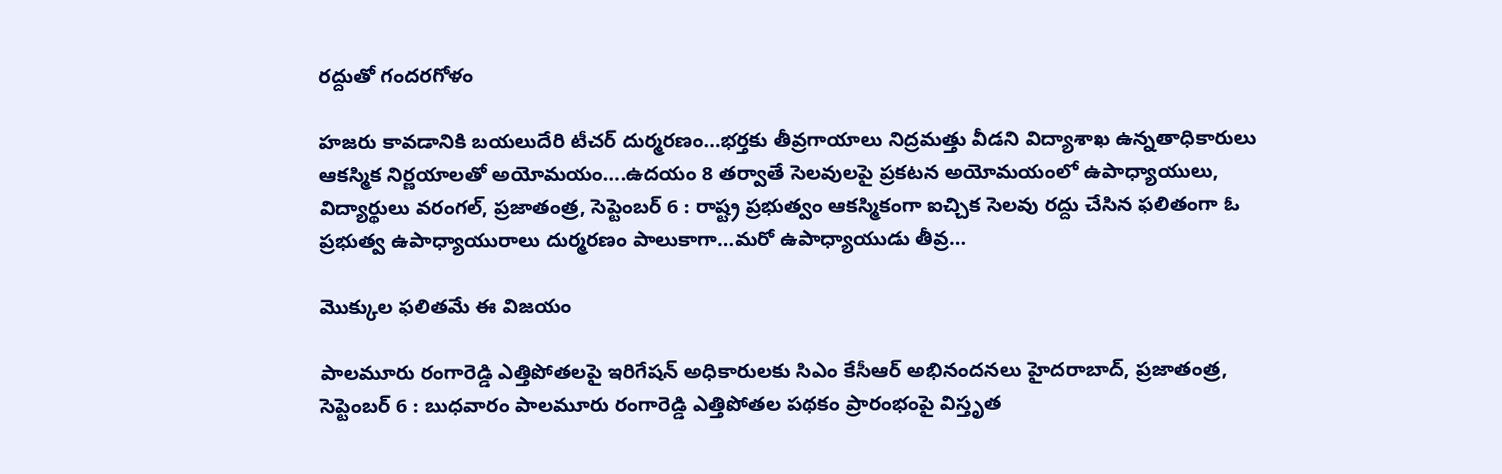రద్దుతో గందరగోళం

హజరు కావడానికి బయలుదేరి టీచర్‌ ‌దుర్మరణం…భర్తకు తీవ్రగాయాలు నిద్రమత్తు వీడని విద్యాశాఖ ఉన్నతాధికారులు ఆకస్మిక నిర్ణయాలతో అయోమయం….ఉదయం 8 తర్వాతే సెలవులపై ప్రకటన అయోమయంలో ఉపాధ్యాయులు, విద్యార్థులు వరంగల్‌, ప్రజాతంత్ర, సెప్టెంబర్‌ 6 : రాష్ట్ర ప్రభుత్వం ఆకస్మికంగా ఐచ్చిక సెలవు రద్దు చేసిన ఫలితంగా ఓ ప్రభుత్వ ఉపాధ్యాయురాలు దుర్మరణం పాలుకాగా…మరో ఉపాధ్యాయుడు తీవ్ర…

మొక్కుల ఫలితమే ఈ విజయం

పాలమూరు రంగారెడ్డి ఎత్తిపోతలపై ఇరిగేషన్‌ అధికారులకు సిఎం కేసీఆర్‌ అభినందనలు హైదరాబాద్‌, ప్రజాతంత్ర, సెప్టెంబర్‌ 6 : బుధవారం పాలమూరు రంగారెడ్డి ఎత్తిపోతల పథకం ప్రారంభంపై విస్తృత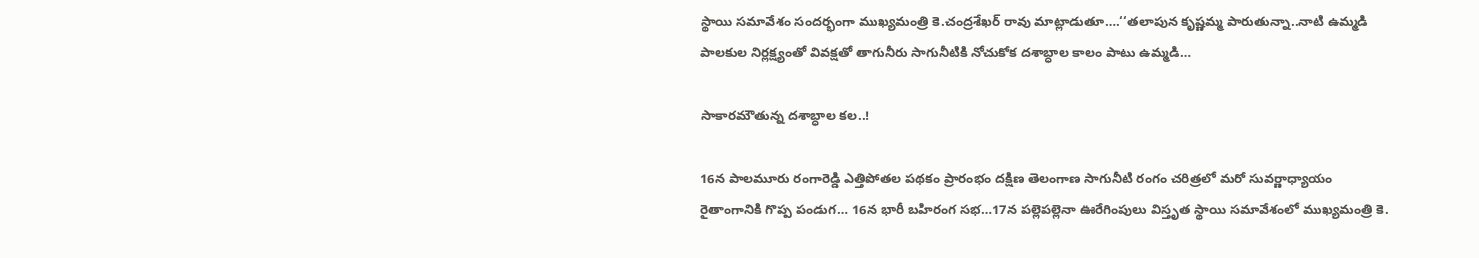స్థాయి సమావేశం సందర్భంగా ముఖ్యమంత్రి కె.చంద్రశేఖర్‌ ‌రావు మాట్లాడుతూ….‘‘తలాపున కృష్ణమ్మ పారుతున్నా..నాటి ఉమ్మడి పాలకుల నిర్లక్ష్యంతో వివక్షతో తాగునీరు సాగునీటికి నోచుకోక దశాబ్ధాల కాలం పాటు ఉమ్మడి…

సాకారమౌతున్న దశాబ్ధాల కల..!

16న పాలమూరు రంగారెడ్డి ఎత్తిపోతల పథకం ప్రారంభం దక్షిణ తెలంగాణ సాగునీటి రంగం చరిత్రలో మరో సువర్ణాధ్యాయం రైతాంగానికి గొప్ప పండుగ… 16న భారీ బహిరంగ సభ…17న పల్లెపల్లెనా ఊరేగింపులు విస్తృత స్థాయి సమావేశంలో ముఖ్యమంత్రి కె.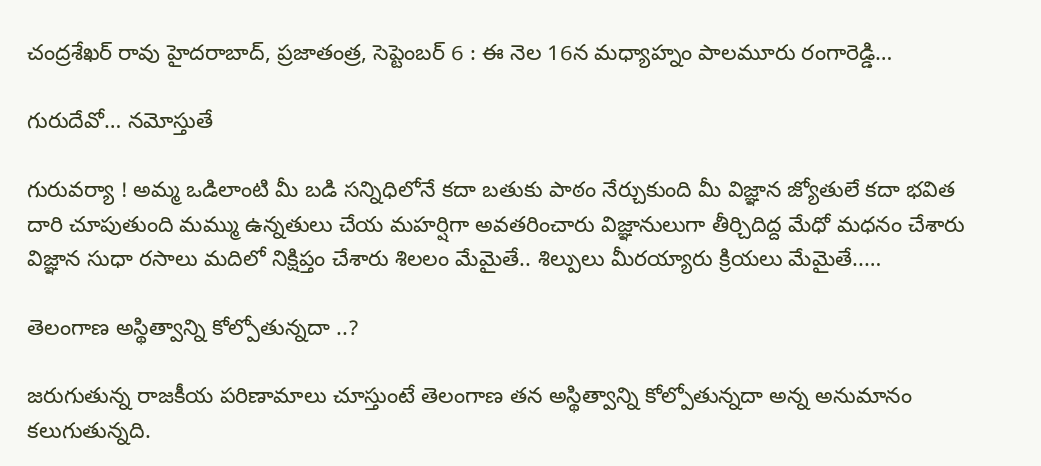చంద్రశేఖర్‌ ‌రావు హైదరాబాద్‌, ప్రజాతంత్ర, సెప్టెంబర్‌ 6 : ఈ ‌నెల 16న మధ్యాహ్నం పాలమూరు రంగారెడ్డి…

గురుదేవో… నమోస్తుతే

గురువర్యా ! అమ్మ ఒడిలాంటి మీ బడి సన్నిధిలోనే కదా బతుకు పాఠం నేర్చుకుంది మీ విజ్ఞాన జ్యోతులే కదా భవిత దారి చూపుతుంది మమ్ము ఉన్నతులు చేయ మహర్షిగా అవతరించారు విజ్ఞానులుగా తీర్చిదిద్ద మేధో మధనం చేశారు విజ్ఞాన సుధా రసాలు మదిలో నిక్షిప్తం చేశారు శిలలం మేమైతే.. శిల్పులు మీరయ్యారు క్రియలు మేమైతే..…

తెలంగాణ అస్థిత్వాన్ని కోల్పోతున్నదా ..?

జరుగుతున్న రాజకీయ పరిణామాలు చూస్తుంటే తెలంగాణ తన అస్థిత్వాన్ని కోల్పోతున్నదా అన్న అనుమానం కలుగుతున్నది.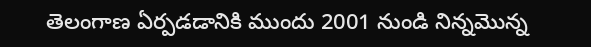తెలంగాణ ఏర్పడడానికి ముందు 2001 నుండి నిన్నమొన్న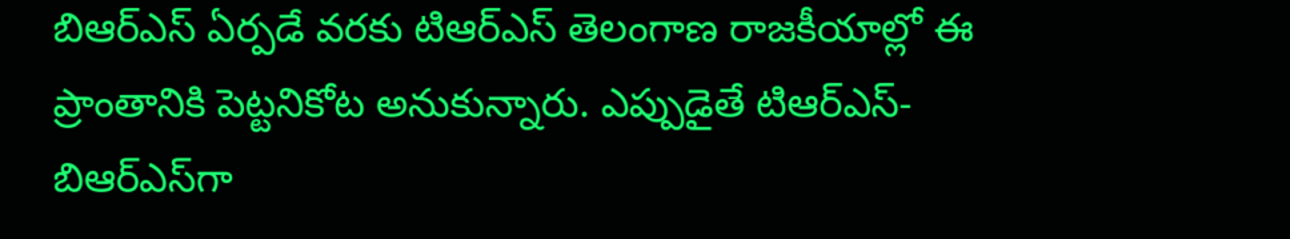బిఆర్‌ఎస్‌ ఏర్పడే వరకు టిఆర్‌ఎస్‌ ‌తెలంగాణ రాజకీయాల్లో ఈ ప్రాంతానికి పెట్టనికోట అనుకున్నారు. ఎప్పుడైతే టిఆర్‌ఎస్‌- బిఆర్‌ఎస్‌గా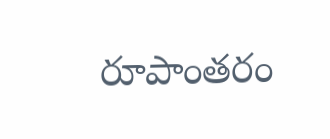రూపాంతరం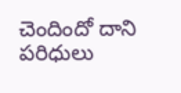చెందిందో దాని పరిధులు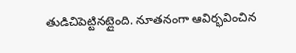తుడిచిపెట్టినట్లైంది. నూతనంగా ఆవిర్భవించిన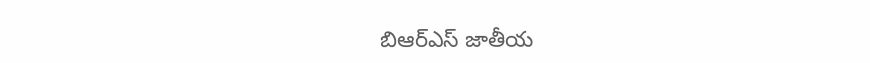బిఆర్‌ఎస్‌ ‌జాతీయ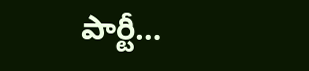పార్టీ…